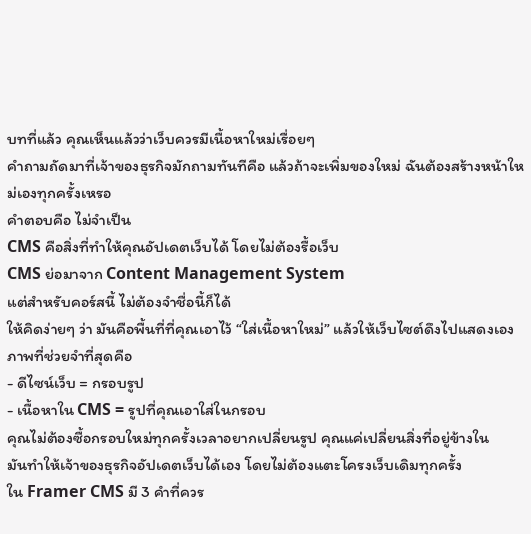บทที่แล้ว คุณเห็นแล้วว่าเว็บควรมีเนื้อหาใหม่เรื่อยๆ
คำถามถัดมาที่เจ้าของธุรกิจมักถามทันทีคือ แล้วถ้าจะเพิ่มของใหม่ ฉันต้องสร้างหน้าใหม่เองทุกครั้งเหรอ
คำตอบคือ ไม่จำเป็น
CMS คือสิ่งที่ทำให้คุณอัปเดตเว็บได้ โดยไม่ต้องรื้อเว็บ
CMS ย่อมาจาก Content Management System
แต่สำหรับคอร์สนี้ ไม่ต้องจำชื่อนี้ก็ได้
ให้คิดง่ายๆ ว่า มันคือพื้นที่ที่คุณเอาไว้ “ใส่เนื้อหาใหม่” แล้วให้เว็บไซต์ดึงไปแสดงเอง
ภาพที่ช่วยจำที่สุดคือ
- ดีไซน์เว็บ = กรอบรูป
- เนื้อหาใน CMS = รูปที่คุณเอาใส่ในกรอบ
คุณไม่ต้องซื้อกรอบใหม่ทุกครั้งเวลาอยากเปลี่ยนรูป คุณแค่เปลี่ยนสิ่งที่อยู่ข้างใน
มันทำให้เจ้าของธุรกิจอัปเดตเว็บได้เอง โดยไม่ต้องแตะโครงเว็บเดิมทุกครั้ง
ใน Framer CMS มี 3 คำที่ควร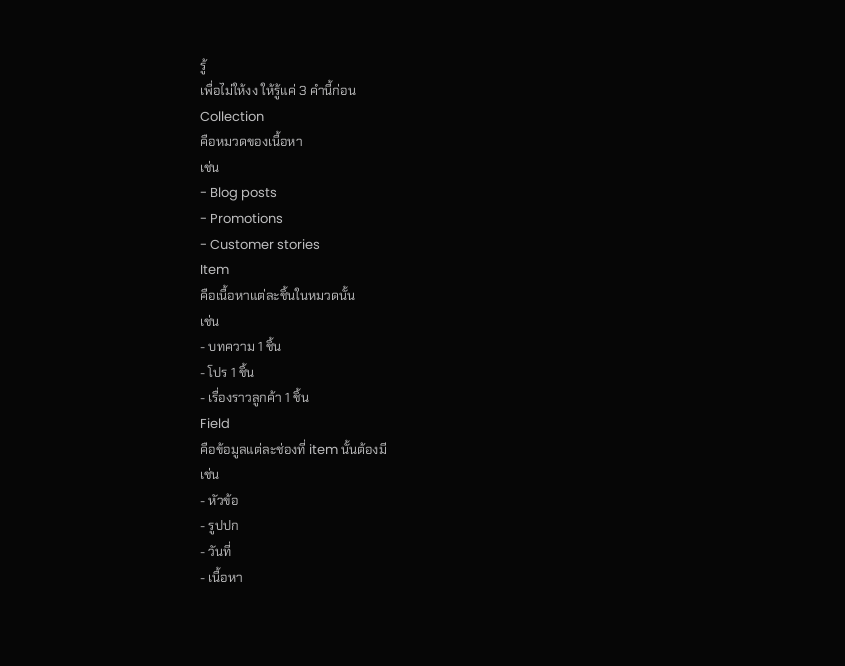รู้
เพื่อไม่ให้งง ให้รู้แค่ 3 คำนี้ก่อน
Collection
คือหมวดของเนื้อหา
เช่น
- Blog posts
- Promotions
- Customer stories
Item
คือเนื้อหาแต่ละชิ้นในหมวดนั้น
เช่น
- บทความ 1 ชิ้น
- โปร 1 ชิ้น
- เรื่องราวลูกค้า 1 ชิ้น
Field
คือข้อมูลแต่ละช่องที่ item นั้นต้องมี
เช่น
- หัวข้อ
- รูปปก
- วันที่
- เนื้อหา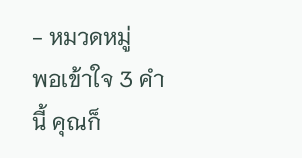- หมวดหมู่
พอเข้าใจ 3 คำนี้ คุณก็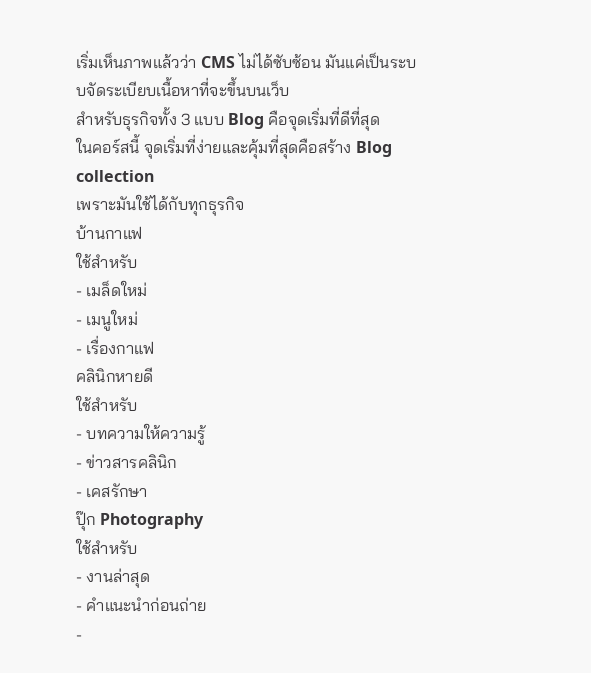เริ่มเห็นภาพแล้วว่า CMS ไม่ได้ซับซ้อน มันแค่เป็นระบบจัดระเบียบเนื้อหาที่จะขึ้นบนเว็บ
สำหรับธุรกิจทั้ง 3 แบบ Blog คือจุดเริ่มที่ดีที่สุด
ในคอร์สนี้ จุดเริ่มที่ง่ายและคุ้มที่สุดคือสร้าง Blog collection
เพราะมันใช้ได้กับทุกธุรกิจ
บ้านกาแฟ
ใช้สำหรับ
- เมล็ดใหม่
- เมนูใหม่
- เรื่องกาแฟ
คลินิกหายดี
ใช้สำหรับ
- บทความให้ความรู้
- ข่าวสารคลินิก
- เคสรักษา
ปุ๊ก Photography
ใช้สำหรับ
- งานล่าสุด
- คำแนะนำก่อนถ่าย
-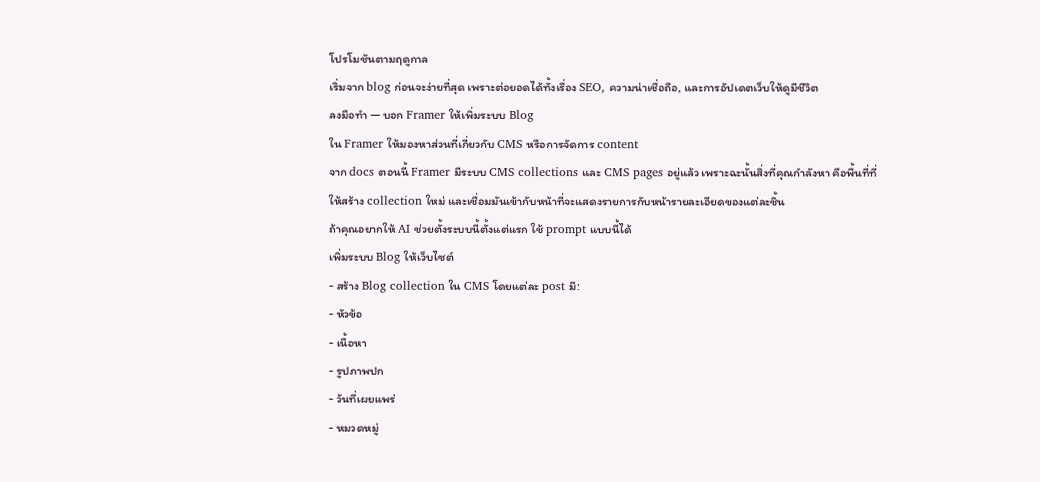โปรโมชันตามฤดูกาล
เริ่มจาก blog ก่อนจะง่ายที่สุด เพราะต่อยอดได้ทั้งเรื่อง SEO, ความน่าเชื่อถือ, และการอัปเดตเว็บให้ดูมีชีวิต
ลงมือทำ — บอก Framer ให้เพิ่มระบบ Blog
ใน Framer ให้มองหาส่วนที่เกี่ยวกับ CMS หรือการจัดการ content
จาก docs ตอนนี้ Framer มีระบบ CMS collections และ CMS pages อยู่แล้ว เพราะฉะนั้นสิ่งที่คุณกำลังหา คือพื้นที่ที่ให้สร้าง collection ใหม่ และเชื่อมมันเข้ากับหน้าที่จะแสดงรายการกับหน้ารายละเอียดของแต่ละชิ้น
ถ้าคุณอยากให้ AI ช่วยตั้งระบบนี้ตั้งแต่แรก ใช้ prompt แบบนี้ได้
เพิ่มระบบ Blog ให้เว็บไซต์
- สร้าง Blog collection ใน CMS โดยแต่ละ post มี:
- หัวข้อ
- เนื้อหา
- รูปภาพปก
- วันที่เผยแพร่
- หมวดหมู่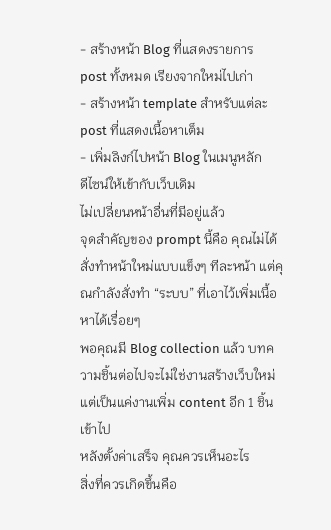- สร้างหน้า Blog ที่แสดงรายการ post ทั้งหมด เรียงจากใหม่ไปเก่า
- สร้างหน้า template สำหรับแต่ละ post ที่แสดงเนื้อหาเต็ม
- เพิ่มลิงก์ไปหน้า Blog ในเมนูหลัก
ดีไซน์ให้เข้ากับเว็บเดิม
ไม่เปลี่ยนหน้าอื่นที่มีอยู่แล้ว
จุดสำคัญของ prompt นี้คือ คุณไม่ได้สั่งทำหน้าใหม่แบบแข็งๆ ทีละหน้า แต่คุณกำลังสั่งทำ “ระบบ” ที่เอาไว้เพิ่มเนื้อหาได้เรื่อยๆ
พอคุณมี Blog collection แล้ว บทความชิ้นต่อไปจะไม่ใช่งานสร้างเว็บใหม่ แต่เป็นแค่งานเพิ่ม content อีก 1 ชิ้นเข้าไป
หลังตั้งค่าเสร็จ คุณควรเห็นอะไร
สิ่งที่ควรเกิดขึ้นคือ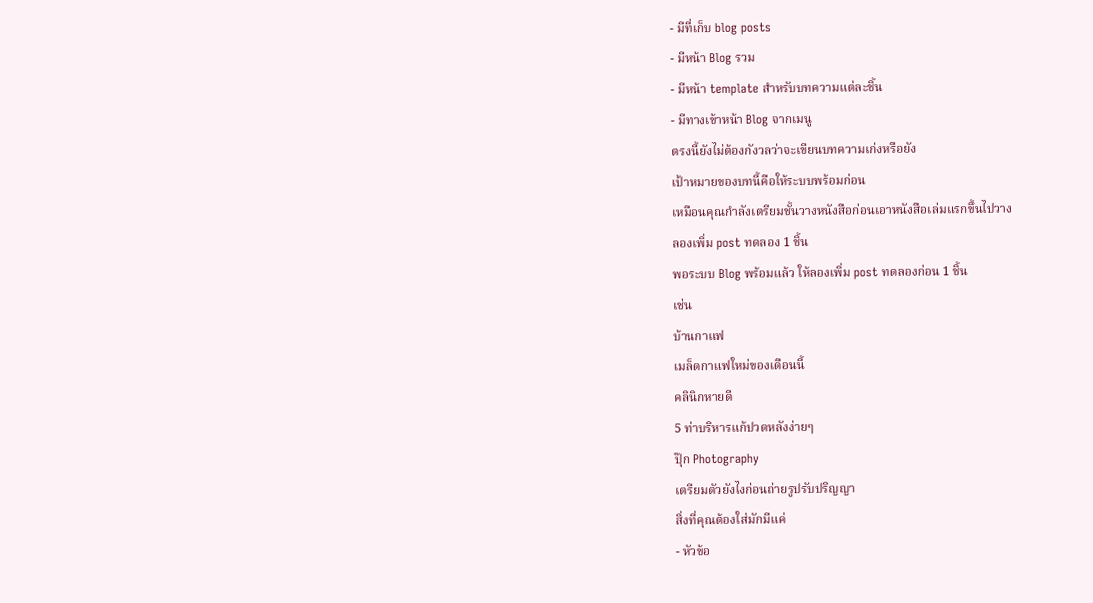- มีที่เก็บ blog posts
- มีหน้า Blog รวม
- มีหน้า template สำหรับบทความแต่ละชิ้น
- มีทางเข้าหน้า Blog จากเมนู
ตรงนี้ยังไม่ต้องกังวลว่าจะเขียนบทความเก่งหรือยัง
เป้าหมายของบทนี้คือให้ระบบพร้อมก่อน
เหมือนคุณกำลังเตรียมชั้นวางหนังสือก่อนเอาหนังสือเล่มแรกขึ้นไปวาง
ลองเพิ่ม post ทดลอง 1 ชิ้น
พอระบบ Blog พร้อมแล้ว ให้ลองเพิ่ม post ทดลองก่อน 1 ชิ้น
เช่น
บ้านกาแฟ
เมล็ดกาแฟใหม่ของเดือนนี้
คลินิกหายดี
5 ท่าบริหารแก้ปวดหลังง่ายๆ
ปุ๊ก Photography
เตรียมตัวยังไงก่อนถ่ายรูปรับปริญญา
สิ่งที่คุณต้องใส่มักมีแค่
- หัวข้อ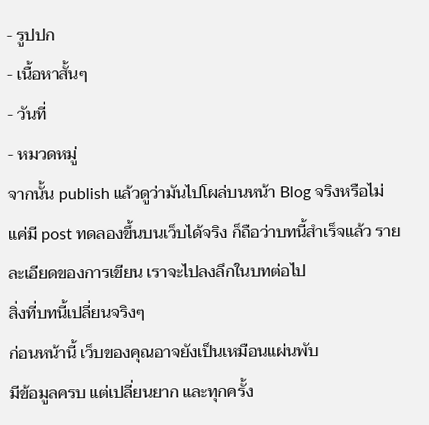- รูปปก
- เนื้อหาสั้นๆ
- วันที่
- หมวดหมู่
จากนั้น publish แล้วดูว่ามันไปโผล่บนหน้า Blog จริงหรือไม่
แค่มี post ทดลองขึ้นบนเว็บได้จริง ก็ถือว่าบทนี้สำเร็จแล้ว รายละเอียดของการเขียน เราจะไปลงลึกในบทต่อไป
สิ่งที่บทนี้เปลี่ยนจริงๆ
ก่อนหน้านี้ เว็บของคุณอาจยังเป็นเหมือนแผ่นพับ
มีข้อมูลครบ แต่เปลี่ยนยาก และทุกครั้ง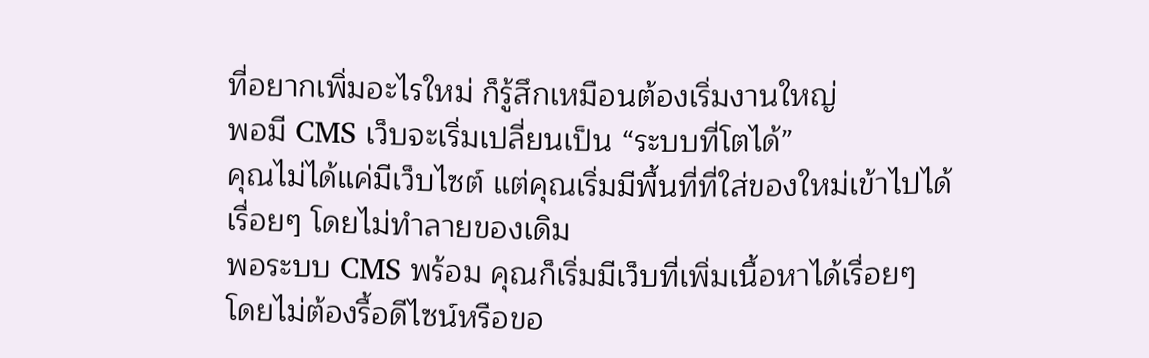ที่อยากเพิ่มอะไรใหม่ ก็รู้สึกเหมือนต้องเริ่มงานใหญ่
พอมี CMS เว็บจะเริ่มเปลี่ยนเป็น “ระบบที่โตได้”
คุณไม่ได้แค่มีเว็บไซต์ แต่คุณเริ่มมีพื้นที่ที่ใส่ของใหม่เข้าไปได้เรื่อยๆ โดยไม่ทำลายของเดิม
พอระบบ CMS พร้อม คุณก็เริ่มมีเว็บที่เพิ่มเนื้อหาได้เรื่อยๆ โดยไม่ต้องรื้อดีไซน์หรือขอ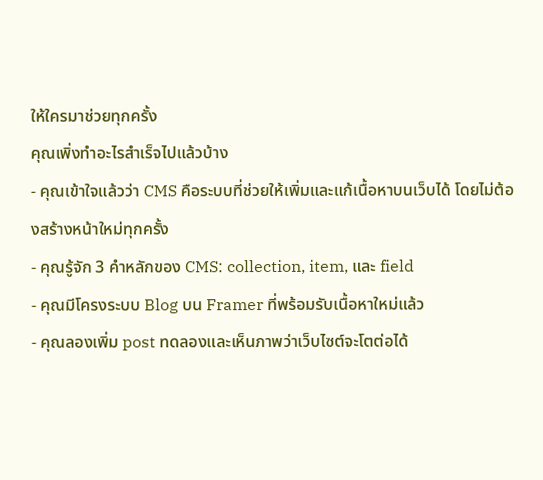ให้ใครมาช่วยทุกครั้ง
คุณเพิ่งทำอะไรสำเร็จไปแล้วบ้าง
- คุณเข้าใจแล้วว่า CMS คือระบบที่ช่วยให้เพิ่มและแก้เนื้อหาบนเว็บได้ โดยไม่ต้องสร้างหน้าใหม่ทุกครั้ง
- คุณรู้จัก 3 คำหลักของ CMS: collection, item, และ field
- คุณมีโครงระบบ Blog บน Framer ที่พร้อมรับเนื้อหาใหม่แล้ว
- คุณลองเพิ่ม post ทดลองและเห็นภาพว่าเว็บไซต์จะโตต่อได้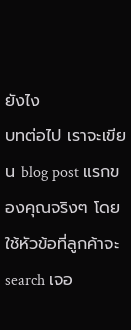ยังไง
บทต่อไป เราจะเขียน blog post แรกของคุณจริงๆ โดยใช้หัวข้อที่ลูกค้าจะ search เจอ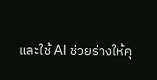และใช้ AI ช่วยร่างให้คุ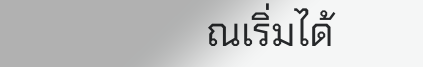ณเริ่มได้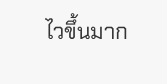ไวขึ้นมาก